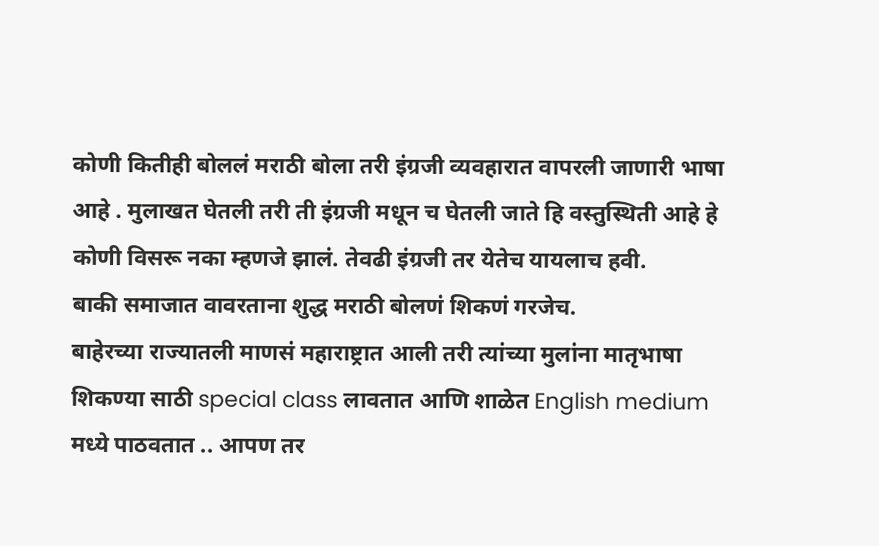कोणी कितीही बोललं मराठी बोला तरी इंग्रजी व्यवहारात वापरली जाणारी भाषा आहे . मुलाखत घेतली तरी ती इंग्रजी मधून च घेतली जाते हि वस्तुस्थिती आहे हे कोणी विसरू नका म्हणजे झालं. तेवढी इंग्रजी तर येतेच यायलाच हवी.
बाकी समाजात वावरताना शुद्ध मराठी बोलणं शिकणं गरजेच.
बाहेरच्या राज्यातली माणसं महाराष्ट्रात आली तरी त्यांच्या मुलांना मातृभाषा शिकण्या साठी special class लावतात आणि शाळेत English medium मध्ये पाठवतात .. आपण तर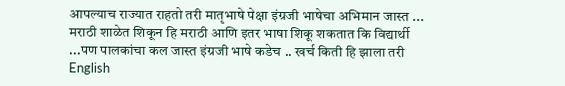आपल्याच राज्यात राहतो तरी मातृभाषे पेक्षा इंग्रजी भाषेचा अभिमान जास्त ... मराठी शाळेत शिकून हि मराठी आणि इतर भाषा शिकू शकतात कि विद्यार्थी ...पण पालकांचा कल जास्त इंग्रजी भाषे कडेच .. खर्च किती हि झाला तरी English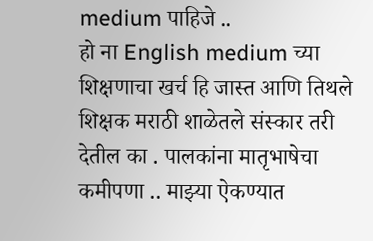medium पाहिजे ..
हो ना English medium च्या शिक्षणाचा खर्च हि जास्त आणि तिथले शिक्षक मराठी शाळेतले संस्कार तरी देतील का . पालकांना मातृभाषेचा कमीपणा .. माझ्या ऐकण्यात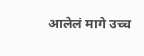आलेलं मागे उच्च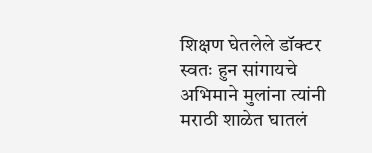शिक्षण घेतलेले डॉक्टर स्वतः हुन सांगायचे अभिमाने मुलांना त्यांनी मराठी शाळेत घातलं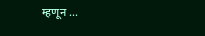म्हणून ...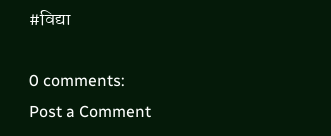#विद्या

0 comments:
Post a Comment